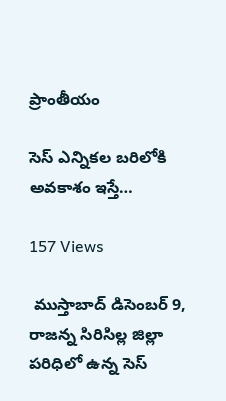ప్రాంతీయం

సెస్ ఎన్నికల బరిలోకి అవకాశం ఇస్తే…

157 Views

 ముస్తాబాద్ డిసెంబర్ 9, రాజన్న సిరిసిల్ల జిల్లా పరిధిలో ఉన్న సెస్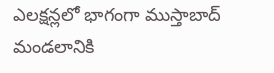ఎలక్షన్లలో భాగంగా ముస్తాబాద్ మండలానికి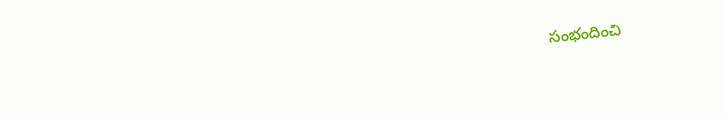సంభందించి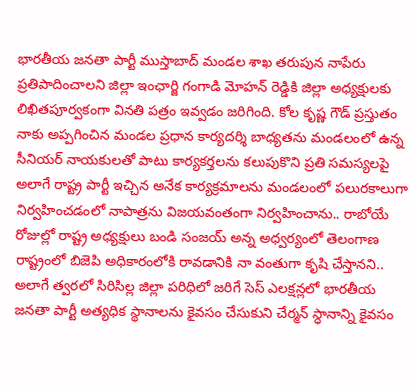భారతీయ జనతా పార్టీ ముస్తాబాద్ మండల శాఖ తరుపున నాపేరు ప్రతిపాదించాలని జిల్లా ఇంఛార్జి గంగాడి మోహన్ రెడ్డికి జిల్లా అధ్యక్షులకు లిఖితపూర్వకంగా వినతి పత్రం ఇవ్వడం జరిగింది. కోల కృష్ణ గౌడ్ ప్రస్తుతం నాకు అప్పగించిన మండల ప్రధాన కార్యదర్శి బాధ్యతను మండలంలో ఉన్న సీనియర్ నాయకులతో పాటు కార్యకర్తలను కలుపుకొని ప్రతి సమస్యలపై అలాగే రాష్ట్ర పార్టీ ఇచ్చిన అనేక కార్యక్రమాలను మండలంలో పలురకాలుగా నిర్వహించడంలో నాపాత్రను విజయవంతంగా నిర్వహించాను.. రాబోయే రోజుల్లో రాష్ట్ర అధ్యక్షులు బండి సంజయ్ అన్న అధ్వర్యంలో తెలంగాణ రాష్ట్రంలో బిజెపి అధికారంలోకి రావడానికి నా వంతుగా కృషి చేస్తానని.. అలాగే త్వరలో సిరిసిల్ల జిల్లా పరిధిలో జరిగే సెస్ ఎలక్షన్లలో భారతీయ జనతా పార్టీ అత్యధిక స్థానాలను కైవసం చేసుకుని చేర్మన్ స్ధానాన్ని కైవసం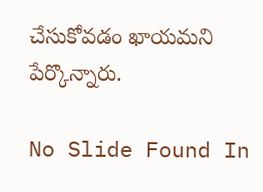చేసుకోవడం ఖాయమని పేర్కొన్నారు.

No Slide Found In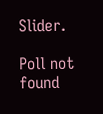Slider.

Poll not found